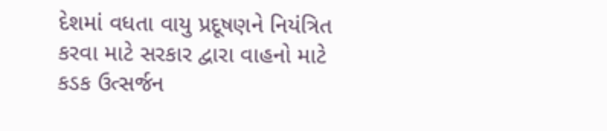દેશમાં વધતા વાયુ પ્રદૂષણને નિયંત્રિત કરવા માટે સરકાર દ્વારા વાહનો માટે કડક ઉત્સર્જન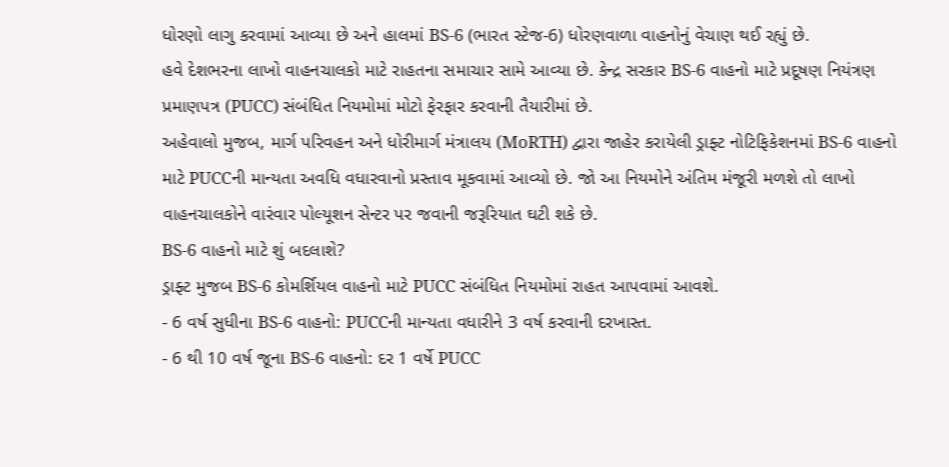ધોરણો લાગુ કરવામાં આવ્યા છે અને હાલમાં BS-6 (ભારત સ્ટેજ-6) ધોરણવાળા વાહનોનું વેચાણ થઈ રહ્યું છે.
હવે દેશભરના લાખો વાહનચાલકો માટે રાહતના સમાચાર સામે આવ્યા છે. કેન્દ્ર સરકાર BS-6 વાહનો માટે પ્રદૂષણ નિયંત્રણ પ્રમાણપત્ર (PUCC) સંબંધિત નિયમોમાં મોટો ફેરફાર કરવાની તૈયારીમાં છે.
અહેવાલો મુજબ, માર્ગ પરિવહન અને ધોરીમાર્ગ મંત્રાલય (MoRTH) દ્વારા જાહેર કરાયેલી ડ્રાફ્ટ નોટિફિકેશનમાં BS-6 વાહનો માટે PUCCની માન્યતા અવધિ વધારવાનો પ્રસ્તાવ મૂકવામાં આવ્યો છે. જો આ નિયમોને અંતિમ મંજૂરી મળશે તો લાખો વાહનચાલકોને વારંવાર પોલ્યૂશન સેન્ટર પર જવાની જરૂરિયાત ઘટી શકે છે.
BS-6 વાહનો માટે શું બદલાશે?
ડ્રાફ્ટ મુજબ BS-6 કોમર્શિયલ વાહનો માટે PUCC સંબંધિત નિયમોમાં રાહત આપવામાં આવશે.
- 6 વર્ષ સુધીના BS-6 વાહનો: PUCCની માન્યતા વધારીને 3 વર્ષ કરવાની દરખાસ્ત.
- 6 થી 10 વર્ષ જૂના BS-6 વાહનો: દર 1 વર્ષે PUCC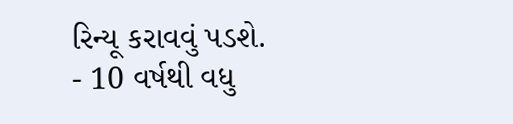રિન્યૂ કરાવવું પડશે.
- 10 વર્ષથી વધુ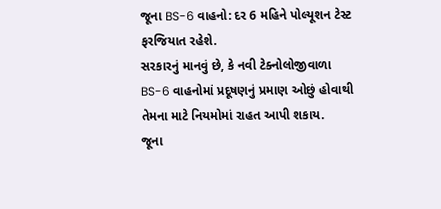જૂના BS-6 વાહનો: દર 6 મહિને પોલ્યૂશન ટેસ્ટ ફરજિયાત રહેશે.
સરકારનું માનવું છે, કે નવી ટેક્નોલોજીવાળા BS-6 વાહનોમાં પ્રદૂષણનું પ્રમાણ ઓછું હોવાથી તેમના માટે નિયમોમાં રાહત આપી શકાય.
જૂના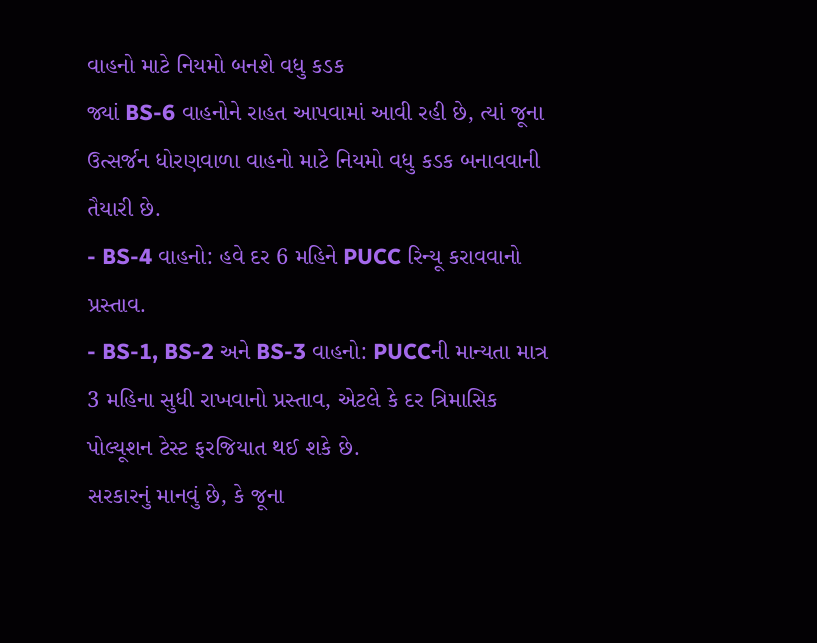વાહનો માટે નિયમો બનશે વધુ કડક
જ્યાં BS-6 વાહનોને રાહત આપવામાં આવી રહી છે, ત્યાં જૂના ઉત્સર્જન ધોરણવાળા વાહનો માટે નિયમો વધુ કડક બનાવવાની તૈયારી છે.
- BS-4 વાહનો: હવે દર 6 મહિને PUCC રિન્યૂ કરાવવાનો પ્રસ્તાવ.
- BS-1, BS-2 અને BS-3 વાહનો: PUCCની માન્યતા માત્ર 3 મહિના સુધી રાખવાનો પ્રસ્તાવ, એટલે કે દર ત્રિમાસિક પોલ્યૂશન ટેસ્ટ ફરજિયાત થઈ શકે છે.
સરકારનું માનવું છે, કે જૂના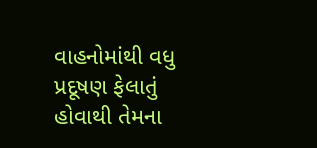વાહનોમાંથી વધુ પ્રદૂષણ ફેલાતું હોવાથી તેમના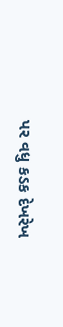પર વધુ કડક દેખરેખ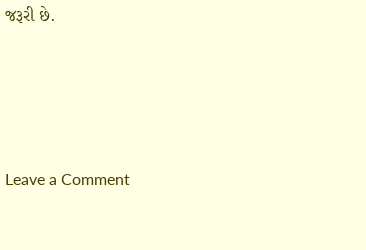જરૂરી છે.




Leave a Comment